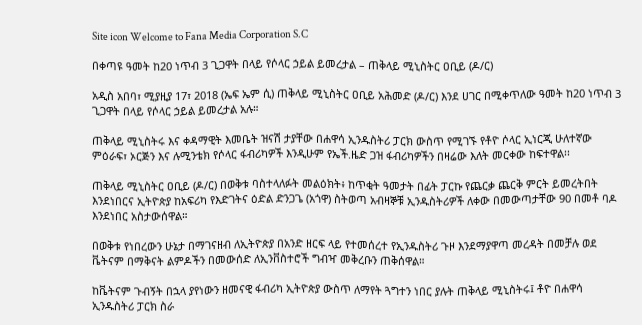Site icon Welcome to Fana Media Corporation S.C

በቀጣዩ ዓመት ከ20 ነጥብ 3 ጊጋዋት በላይ የሶላር ኃይል ይመረታል – ጠቅላይ ሚኒስትር ዐቢይ (ዶ/ር)

አዲስ አበባ፣ ሚያዚያ 17፣ 2018 (ኤፍ ኤም ሲ) ጠቅላይ ሚኒስትር ዐቢይ አሕመድ (ዶ/ር) እንደ ሀገር በሚቀጥለው ዓመት ከ20 ነጥብ 3 ጊጋዋት በላይ የሶላር ኃይል ይመረታል አሉ።

ጠቅላይ ሚኒስትሩ እና ቀዳማዊት እመቤት ዝናሽ ታያቸው በሐዋሳ ኢንዱስትሪ ፓርክ ውስጥ የሚገኙ የቶዮ ሶላር ኢነርጂ ሁለተኛው ምዕራፍ፣ ኦርጅን እና ሉሚንቴክ የሶላር ፋብሪካዎች እንዲሁም የኤች.ዜድ ጋዝ ፋብሪካዎችን በዛሬው እለት መርቀው ከፍተዋል፡፡

ጠቅላይ ሚኒስትር ዐቢይ (ዶ/ር) በወቅቱ ባስተላለፉት መልዕክት፥ ከጥቂት ዓመታት በፊት ፓርኩ የጨርቃ ጨርቅ ምርት ይመረትበት እንደነበርና ኢትዮጵያ ከአፍሪካ የእድገትና ዕድል ድንጋጌ (አጎዋ) ስትወጣ አብዛኞቹ ኢንዱስትሪዎች ለቀው በመውጣታቸው 90 በመቶ ባዶ እንደነበር አስታውሰዋል።

በወቅቱ የነበረውን ሁኔታ በማገናዘብ ለኢትዮጵያ በአንድ ዘርፍ ላይ የተመሰረተ የኢንዱስትሪ ጉዞ እንደማያዋጣ መረዳት በመቻሉ ወደ ቬትናም በማቅናት ልምዶችን በመውሰድ ለኢንቨስተሮች ግብዣ መቅረቡን ጠቅሰዋል።

ከቬትናም ጉብኝት በኋላ ያየነውን ዘመናዊ ፋብሪካ ኢትዮጵያ ውስጥ ለማየት ጓግተን ነበር ያሉት ጠቅላይ ሚኒስትሩ፤ ቶዮ በሐዋሳ ኢንዱስትሪ ፓርክ ስራ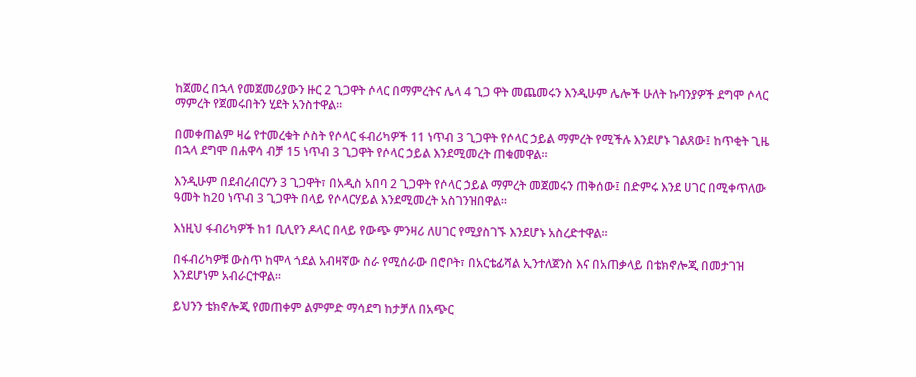ከጀመረ በኋላ የመጀመሪያውን ዙር 2 ጊጋዋት ሶላር በማምረትና ሌላ 4 ጊጋ ዋት መጨመሩን እንዲሁም ሌሎች ሁለት ኩባንያዎች ደግሞ ሶላር ማምረት የጀመሩበትን ሂደት አንስተዋል።

በመቀጠልም ዛሬ የተመረቁት ሶስት የሶላር ፋብሪካዎች 11 ነጥብ 3 ጊጋዋት የሶላር ኃይል ማምረት የሚችሉ እንደሆኑ ገልጸው፤ ከጥቂት ጊዜ በኋላ ደግሞ በሐዋሳ ብቻ 15 ነጥብ 3 ጊጋዋት የሶላር ኃይል እንደሚመረት ጠቁመዋል።

እንዲሁም በደብረብርሃን 3 ጊጋዋት፣ በአዲስ አበባ 2 ጊጋዋት የሶላር ኃይል ማምረት መጀመሩን ጠቅሰው፤ በድምሩ እንደ ሀገር በሚቀጥለው ዓመት ከ20 ነጥብ 3 ጊጋዋት በላይ የሶላርሃይል እንደሚመረት አስገንዝበዋል።

እነዚህ ፋብሪካዎች ከ1 ቢሊየን ዶላር በላይ የውጭ ምንዛሪ ለሀገር የሚያስገኙ እንደሆኑ አስረድተዋል።

በፋብሪካዎቹ ውስጥ ከሞላ ጎደል አብዛኛው ስራ የሚሰራው በሮቦት፣ በአርቴፊሻል ኢንተለጀንስ እና በአጠቃላይ በቴክኖሎጂ በመታገዝ እንደሆነም አብራርተዋል።

ይህንን ቴክኖሎጂ የመጠቀም ልምምድ ማሳደግ ከታቻለ በአጭር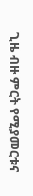ጊዜ ብዙ ምርት የሚያመርቱና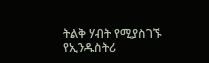ትልቅ ሃብት የሚያስገኙ የኢንዱስትሪ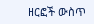ዘርፎች ውስጥ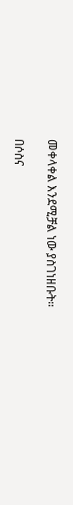መቀላቀል እንደሚቻል ነው ያስገነዘቡት።

በሶስና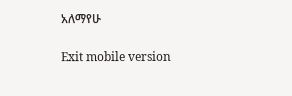አለማየሁ

Exit mobile version